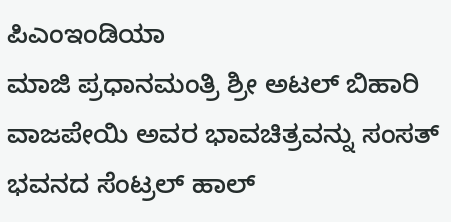ಪಿಎಂಇಂಡಿಯಾ
ಮಾಜಿ ಪ್ರಧಾನಮಂತ್ರಿ ಶ್ರೀ ಅಟಲ್ ಬಿಹಾರಿ ವಾಜಪೇಯಿ ಅವರ ಭಾವಚಿತ್ರವನ್ನು ಸಂಸತ್ ಭವನದ ಸೆಂಟ್ರಲ್ ಹಾಲ್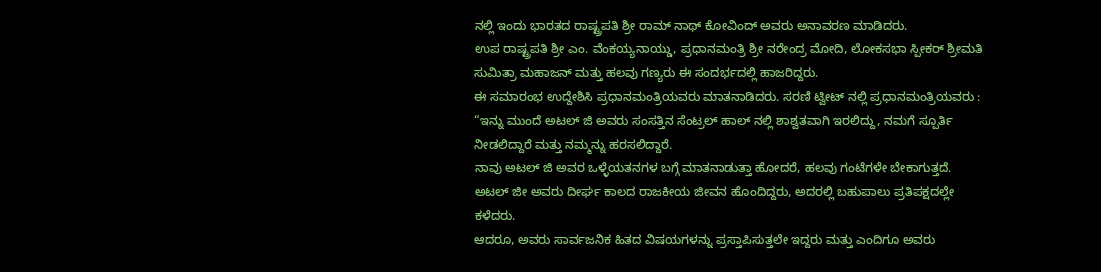ನಲ್ಲಿ ಇಂದು ಭಾರತದ ರಾಷ್ಟ್ರಪತಿ ಶ್ರೀ ರಾಮ್ ನಾಥ್ ಕೋವಿಂದ್ ಅವರು ಅನಾವರಣ ಮಾಡಿದರು.
ಉಪ ರಾಷ್ಟ್ರಪತಿ ಶ್ರೀ ಎಂ. ವೆಂಕಯ್ಯನಾಯ್ಡು, ಪ್ರಧಾನಮಂತ್ರಿ ಶ್ರೀ ನರೇಂದ್ರ ಮೋದಿ, ಲೋಕಸಭಾ ಸ್ಪೀಕರ್ ಶ್ರೀಮತಿ ಸುಮಿತ್ರಾ ಮಹಾಜನ್ ಮತ್ತು ಹಲವು ಗಣ್ಯರು ಈ ಸಂದರ್ಭದಲ್ಲಿ ಹಾಜರಿದ್ದರು.
ಈ ಸಮಾರಂಭ ಉದ್ದೇಶಿಸಿ ಪ್ರಧಾನಮಂತ್ರಿಯವರು ಮಾತನಾಡಿದರು. ಸರಣಿ ಟ್ವೀಟ್ ನಲ್ಲಿ ಪ್ರಧಾನಮಂತ್ರಿಯವರು :
“ಇನ್ನು ಮುಂದೆ ಅಟಲ್ ಜಿ ಅವರು ಸಂಸತ್ತಿನ ಸೆಂಟ್ರಲ್ ಹಾಲ್ ನಲ್ಲಿ ಶಾಶ್ವತವಾಗಿ ಇರಲಿದ್ದು, ನಮಗೆ ಸ್ಪೂರ್ತಿ ನೀಡಲಿದ್ದಾರೆ ಮತ್ತು ನಮ್ಮನ್ನು ಹರಸಲಿದ್ದಾರೆ.
ನಾವು ಅಟಲ್ ಜಿ ಅವರ ಒಳ್ಳೆಯತನಗಳ ಬಗ್ಗೆ ಮಾತನಾಡುತ್ತಾ ಹೋದರೆ, ಹಲವು ಗಂಟೆಗಳೇ ಬೇಕಾಗುತ್ತದೆ.
ಅಟಲ್ ಜೀ ಅವರು ದೀರ್ಘ ಕಾಲದ ರಾಜಕೀಯ ಜೀವನ ಹೊಂದಿದ್ದರು, ಅದರಲ್ಲಿ ಬಹುಪಾಲು ಪ್ರತಿಪಕ್ಷದಲ್ಲೇ ಕಳೆದರು.
ಆದರೂ, ಅವರು ಸಾರ್ವಜನಿಕ ಹಿತದ ವಿಷಯಗಳನ್ನು ಪ್ರಸ್ತಾಪಿಸುತ್ತಲೇ ಇದ್ದರು ಮತ್ತು ಎಂದಿಗೂ ಅವರು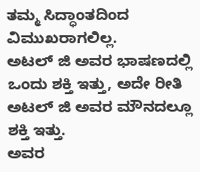ತಮ್ಮ ಸಿದ್ಧಾಂತದಿಂದ ವಿಮುಖರಾಗಲಿಲ್ಲ.
ಅಟಲ್ ಜಿ ಅವರ ಭಾಷಣದಲ್ಲಿ ಒಂದು ಶಕ್ತಿ ಇತ್ತು, ಅದೇ ರೀತಿ ಅಟಲ್ ಜಿ ಅವರ ಮೌನದಲ್ಲೂ ಶಕ್ತಿ ಇತ್ತು.
ಅವರ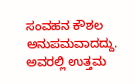ಸಂವಹನ ಕೌಶಲ ಅನುಪಮವಾದದ್ದು. ಅವರಲ್ಲಿ ಉತ್ತಮ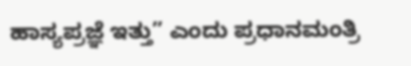ಹಾಸ್ಯಪ್ರಜ್ಞೆ ಇತ್ತು” ಎಂದು ಪ್ರಧಾನಮಂತ್ರಿ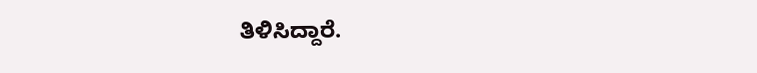ತಿಳಿಸಿದ್ದಾರೆ.